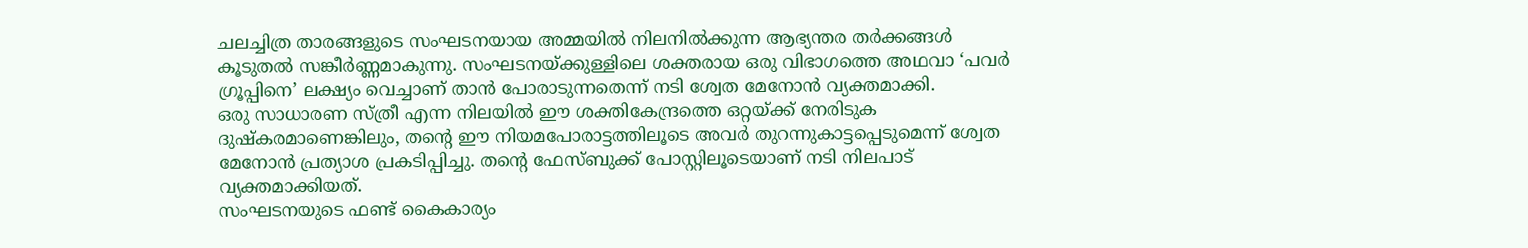ചലച്ചിത്ര താരങ്ങളുടെ സംഘടനയായ അമ്മയിൽ നിലനിൽക്കുന്ന ആഭ്യന്തര തർക്കങ്ങൾ കൂടുതൽ സങ്കീർണ്ണമാകുന്നു. സംഘടനയ്ക്കുള്ളിലെ ശക്തരായ ഒരു വിഭാഗത്തെ അഥവാ ‘പവർ ഗ്രൂപ്പിനെ’ ലക്ഷ്യം വെച്ചാണ് താൻ പോരാടുന്നതെന്ന് നടി ശ്വേത മേനോൻ വ്യക്തമാക്കി.
ഒരു സാധാരണ സ്ത്രീ എന്ന നിലയിൽ ഈ ശക്തികേന്ദ്രത്തെ ഒറ്റയ്ക്ക് നേരിടുക ദുഷ്കരമാണെങ്കിലും, തന്റെ ഈ നിയമപോരാട്ടത്തിലൂടെ അവർ തുറന്നുകാട്ടപ്പെടുമെന്ന് ശ്വേത മേനോൻ പ്രത്യാശ പ്രകടിപ്പിച്ചു. തന്റെ ഫേസ്ബുക്ക് പോസ്റ്റിലൂടെയാണ് നടി നിലപാട് വ്യക്തമാക്കിയത്.
സംഘടനയുടെ ഫണ്ട് കൈകാര്യം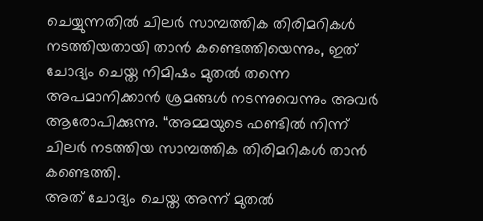ചെയ്യുന്നതിൽ ചിലർ സാമ്പത്തിക തിരിമറികൾ നടത്തിയതായി താൻ കണ്ടെത്തിയെന്നും, ഇത് ചോദ്യം ചെയ്ത നിമിഷം മുതൽ തന്നെ അപമാനിക്കാൻ ശ്രമങ്ങൾ നടന്നുവെന്നും അവർ ആരോപിക്കുന്നു. “അമ്മയുടെ ഫണ്ടിൽ നിന്ന് ചിലർ നടത്തിയ സാമ്പത്തിക തിരിമറികൾ താൻ കണ്ടെത്തി.
അത് ചോദ്യം ചെയ്ത അന്ന് മുതൽ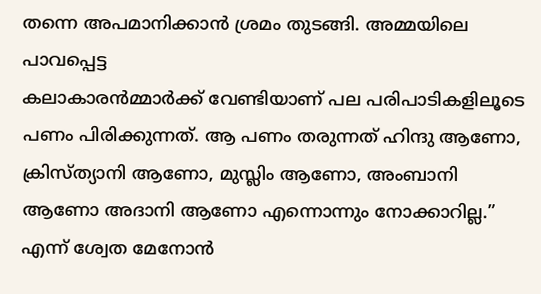തന്നെ അപമാനിക്കാൻ ശ്രമം തുടങ്ങി. അമ്മയിലെ പാവപ്പെട്ട
കലാകാരൻമ്മാർക്ക് വേണ്ടിയാണ് പല പരിപാടികളിലൂടെ പണം പിരിക്കുന്നത്. ആ പണം തരുന്നത് ഹിന്ദു ആണോ, ക്രിസ്ത്യാനി ആണോ, മുസ്ലിം ആണോ, അംബാനി ആണോ അദാനി ആണോ എന്നൊന്നും നോക്കാറില്ല.” എന്ന് ശ്വേത മേനോൻ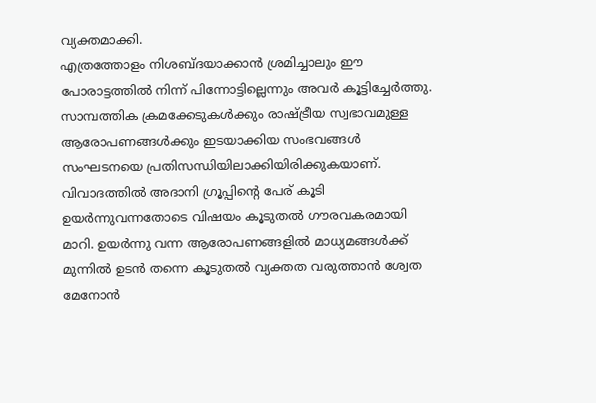വ്യക്തമാക്കി.
എത്രത്തോളം നിശബ്ദയാക്കാൻ ശ്രമിച്ചാലും ഈ പോരാട്ടത്തിൽ നിന്ന് പിന്നോട്ടില്ലെന്നും അവർ കൂട്ടിച്ചേർത്തു. സാമ്പത്തിക ക്രമക്കേടുകൾക്കും രാഷ്ട്രീയ സ്വഭാവമുള്ള ആരോപണങ്ങൾക്കും ഇടയാക്കിയ സംഭവങ്ങൾ സംഘടനയെ പ്രതിസന്ധിയിലാക്കിയിരിക്കുകയാണ്.
വിവാദത്തിൽ അദാനി ഗ്രൂപ്പിന്റെ പേര് കൂടി ഉയർന്നുവന്നതോടെ വിഷയം കൂടുതൽ ഗൗരവകരമായി മാറി. ഉയർന്നു വന്ന ആരോപണങ്ങളിൽ മാധ്യമങ്ങൾക്ക് മുന്നിൽ ഉടൻ തന്നെ കൂടുതൽ വ്യക്തത വരുത്താൻ ശ്വേത മേനോൻ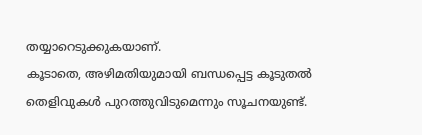തയ്യാറെടുക്കുകയാണ്.
കൂടാതെ, അഴിമതിയുമായി ബന്ധപ്പെട്ട കൂടുതൽ തെളിവുകൾ പുറത്തുവിടുമെന്നും സൂചനയുണ്ട്.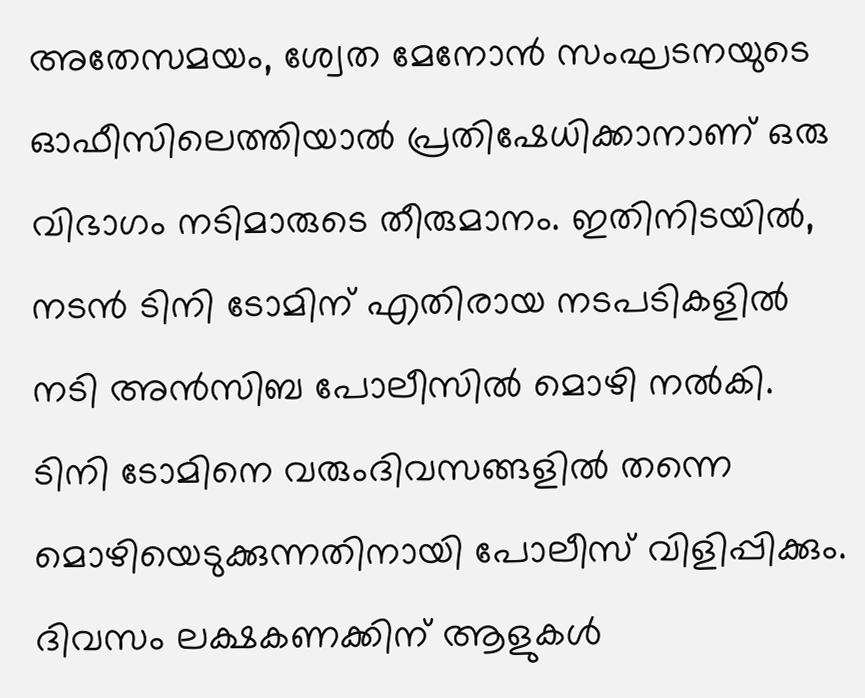അതേസമയം, ശ്വേത മേനോൻ സംഘടനയുടെ ഓഫീസിലെത്തിയാൽ പ്രതിഷേധിക്കാനാണ് ഒരു വിഭാഗം നടിമാരുടെ തീരുമാനം. ഇതിനിടയിൽ, നടൻ ടിനി ടോമിന് എതിരായ നടപടികളിൽ നടി അൻസിബ പോലീസിൽ മൊഴി നൽകി.
ടിനി ടോമിനെ വരുംദിവസങ്ങളിൽ തന്നെ മൊഴിയെടുക്കുന്നതിനായി പോലീസ് വിളിപ്പിക്കും.
ദിവസം ലക്ഷകണക്കിന് ആളുകൾ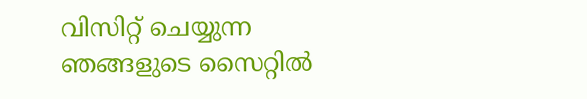വിസിറ്റ് ചെയ്യുന്ന ഞങ്ങളുടെ സൈറ്റിൽ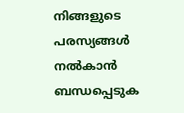നിങ്ങളുടെ പരസ്യങ്ങൾ നൽകാൻ ബന്ധപ്പെടുക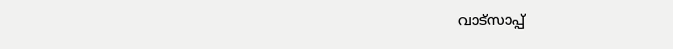വാട്സാപ്പ്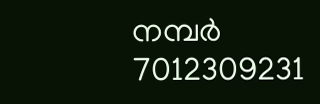നമ്പർ 7012309231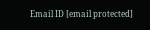Email ID [email protected]